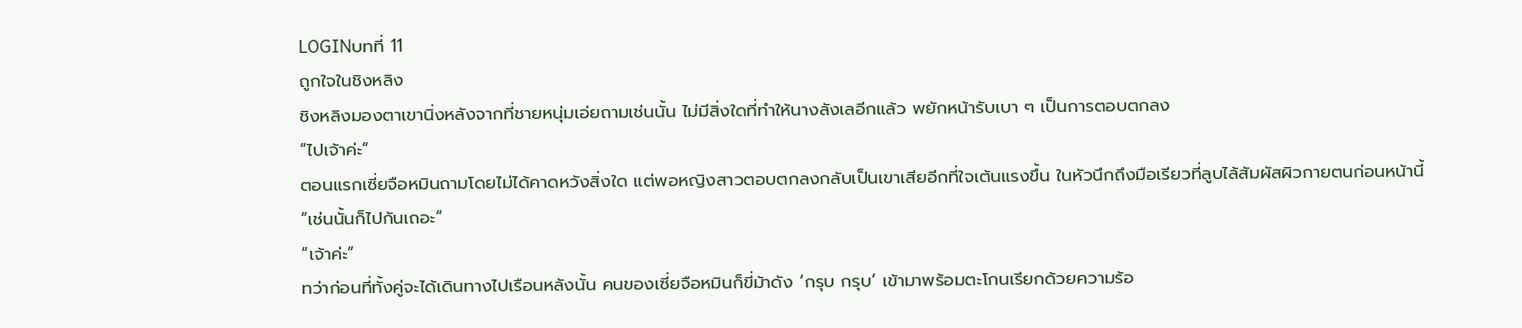LOGINบทที่ 11
ถูกใจในชิงหลิง
ชิงหลิงมองตาเขานิ่งหลังจากที่ชายหนุ่มเอ่ยถามเช่นนั้น ไม่มีสิ่งใดที่ทำให้นางลังเลอีกแล้ว พยักหน้ารับเบา ๆ เป็นการตอบตกลง
“ไปเจ้าค่ะ”
ตอนแรกเซี่ยจือหมินถามโดยไม่ได้คาดหวังสิ่งใด แต่พอหญิงสาวตอบตกลงกลับเป็นเขาเสียอีกที่ใจเต้นแรงขึ้น ในหัวนึกถึงมือเรียวที่ลูบไล้สัมผัสผิวกายตนก่อนหน้านี้
“เช่นนั้นก็ไปกันเถอะ”
“เจ้าค่ะ”
ทว่าก่อนที่ทั้งคู่จะได้เดินทางไปเรือนหลังนั้น คนของเซี่ยจือหมินก็ขี่ม้าดัง ‘กรุบ กรุบ’ เข้ามาพร้อมตะโกนเรียกด้วยความร้อ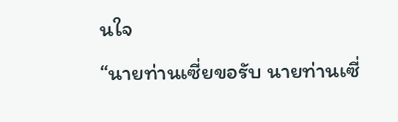นใจ
“นายท่านเซี่ยขอรับ นายท่านเซี่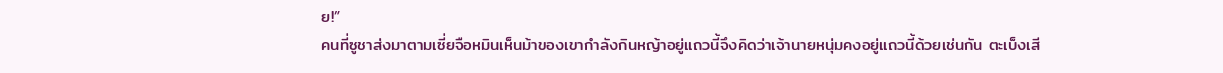ย!”
คนที่ซูชาส่งมาตามเซี่ยจือหมินเห็นม้าของเขากำลังกินหญ้าอยู่แถวนี้จึงคิดว่าเจ้านายหนุ่มคงอยู่แถวนี้ด้วยเช่นกัน ตะเบ็งเสี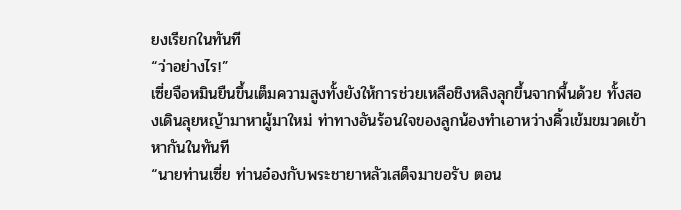ยงเรียกในทันที
“ว่าอย่างไร!”
เซี่ยจือหมินยืนขึ้นเต็มความสูงทั้งยังให้การช่วยเหลือชิงหลิงลุกขึ้นจากพื้นด้วย ทั้งสองเดินลุยหญ้ามาหาผู้มาใหม่ ท่าทางอันร้อนใจของลูกน้องทำเอาหว่างคิ้วเข้มขมวดเข้าหากันในทันที
“นายท่านเซี่ย ท่านอ๋องกับพระชายาหลัวเสด็จมาขอรับ ตอน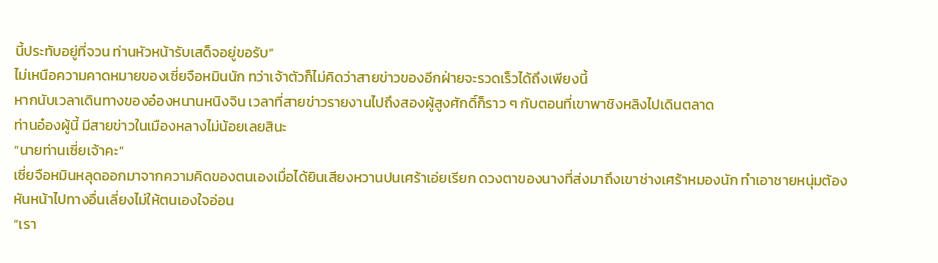นี้ประทับอยู่ที่จวน ท่านหัวหน้ารับเสด็จอยู่ขอรับ”
ไม่เหนือความคาดหมายของเซี่ยจือหมินนัก ทว่าเจ้าตัวก็ไม่คิดว่าสายข่าวของอีกฝ่ายจะรวดเร็วได้ถึงเพียงนี้
หากนับเวลาเดินทางของอ๋องหนานหนิงจิน เวลาที่สายข่าวรายงานไปถึงสองผู้สูงศักดิ์ก็ราว ๆ กับตอนที่เขาพาชิงหลิงไปเดินตลาด
ท่านอ๋องผู้นี้ มีสายข่าวในเมืองหลางไม่น้อยเลยสินะ
“นายท่านเซี่ยเจ้าคะ”
เซี่ยจือหมินหลุดออกมาจากความคิดของตนเองเมื่อได้ยินเสียงหวานปนเศร้าเอ่ยเรียก ดวงตาของนางที่ส่งมาถึงเขาช่างเศร้าหมองนัก ทำเอาชายหนุ่มต้องหันหน้าไปทางอื่นเลี่ยงไม่ให้ตนเองใจอ่อน
“เรา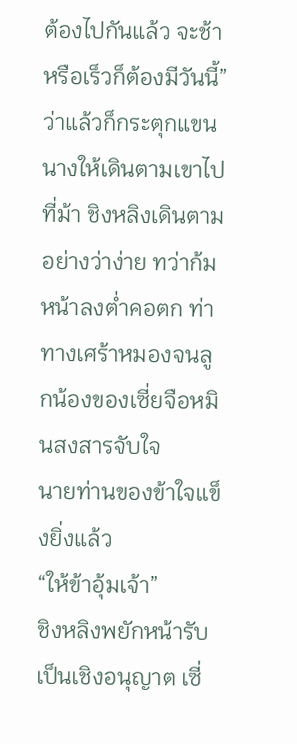ต้องไปกันแล้ว จะช้าหรือเร็วก็ต้องมีวันนี้”
ว่าแล้วก็กระตุกแขนนางให้เดินตามเขาไปที่ม้า ชิงหลิงเดินตามอย่างว่าง่าย ทว่าก้มหน้าลงต่ำคอตก ท่าทางเศร้าหมองจนลูกน้องของเซี่ยจือหมินสงสารจับใจ
นายท่านของข้าใจแข็งยิ่งแล้ว
“ให้ข้าอุ้มเจ้า”
ชิงหลิงพยักหน้ารับเป็นเชิงอนุญาต เซี่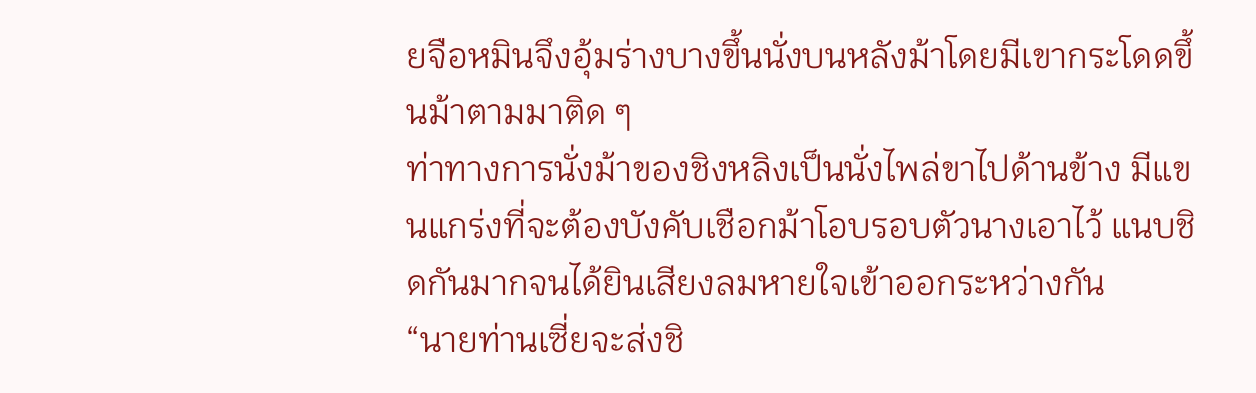ยจือหมินจึงอุ้มร่างบางขึ้นนั่งบนหลังม้าโดยมีเขากระโดดขึ้นม้าตามมาติด ๆ
ท่าทางการนั่งม้าของชิงหลิงเป็นนั่งไพล่ขาไปด้านข้าง มีแขนแกร่งที่จะต้องบังคับเชือกม้าโอบรอบตัวนางเอาไว้ แนบชิดกันมากจนได้ยินเสียงลมหายใจเข้าออกระหว่างกัน
“นายท่านเซี่ยจะส่งชิ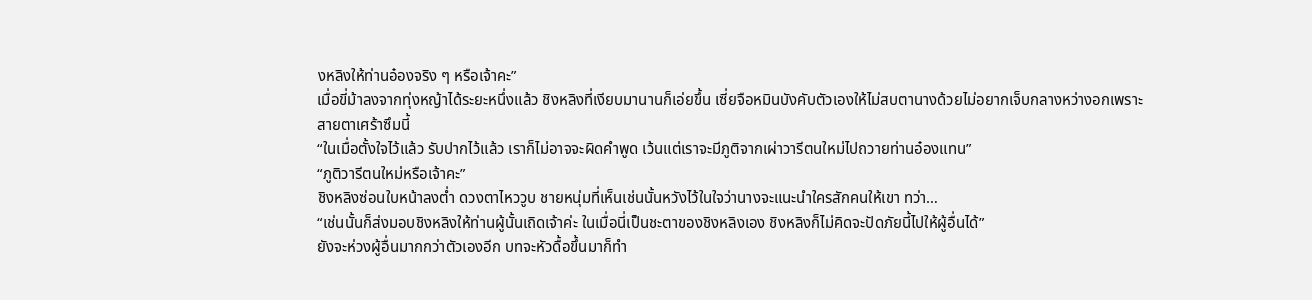งหลิงให้ท่านอ๋องจริง ๆ หรือเจ้าคะ”
เมื่อขี่ม้าลงจากทุ่งหญ้าได้ระยะหนึ่งแล้ว ชิงหลิงที่เงียบมานานก็เอ่ยขึ้น เซี่ยจือหมินบังคับตัวเองให้ไม่สบตานางด้วยไม่อยากเจ็บกลางหว่างอกเพราะสายตาเศร้าซึมนี้
“ในเมื่อตั้งใจไว้แล้ว รับปากไว้แล้ว เราก็ไม่อาจจะผิดคำพูด เว้นแต่เราจะมีภูติจากเผ่าวารีตนใหม่ไปถวายท่านอ๋องแทน”
“ภูติวารีตนใหม่หรือเจ้าคะ”
ชิงหลิงซ่อนใบหน้าลงต่ำ ดวงตาไหววูบ ชายหนุ่มที่เห็นเช่นนั้นหวังไว้ในใจว่านางจะแนะนำใครสักคนให้เขา ทว่า…
“เช่นนั้นก็ส่งมอบชิงหลิงให้ท่านผู้นั้นเถิดเจ้าค่ะ ในเมื่อนี่เป็นชะตาของชิงหลิงเอง ชิงหลิงก็ไม่คิดจะปัดภัยนี้ไปให้ผู้อื่นได้”
ยังจะห่วงผู้อื่นมากกว่าตัวเองอีก บทจะหัวดื้อขึ้นมาก็ทำ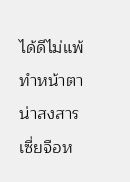ได้ดีไม่แพ้ทำหน้าตาน่าสงสาร
เซี่ยจือห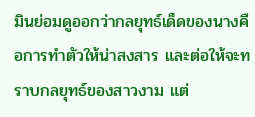มินย่อมดูออกว่ากลยุทธ์เด็ดของนางคือการทำตัวให้น่าสงสาร และต่อให้จะทราบกลยุทธ์ของสาวงาม แต่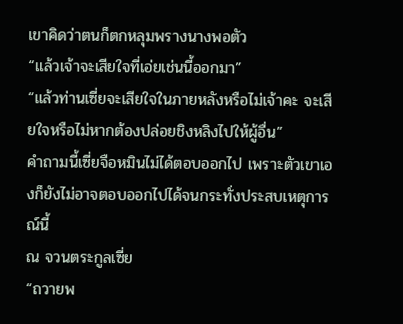เขาคิดว่าตนก็ตกหลุมพรางนางพอตัว
“แล้วเจ้าจะเสียใจที่เอ่ยเช่นนี้ออกมา”
“แล้วท่านเซี่ยจะเสียใจในภายหลังหรือไม่เจ้าคะ จะเสียใจหรือไม่หากต้องปล่อยชิงหลิงไปให้ผู้อื่น”
คำถามนี้เซี่ยจือหมินไม่ได้ตอบออกไป เพราะตัวเขาเองก็ยังไม่อาจตอบออกไปได้จนกระทั่งประสบเหตุการณ์นี้
ณ จวนตระกูลเซี่ย
“ถวายพ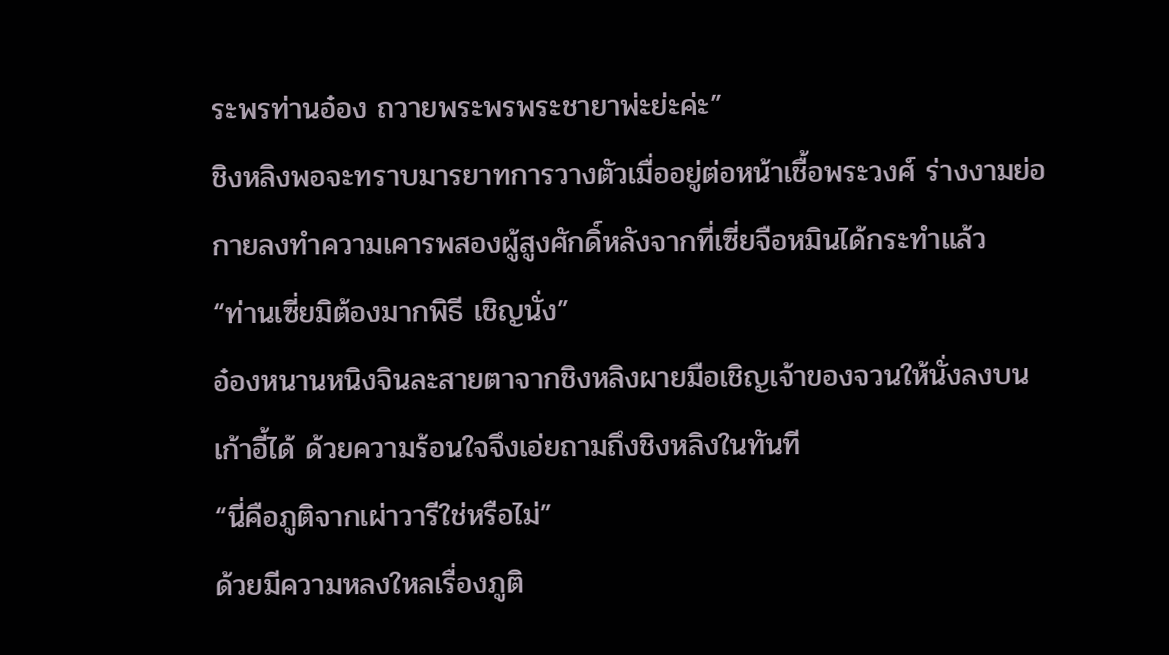ระพรท่านอ๋อง ถวายพระพรพระชายาพ่ะย่ะค่ะ”
ชิงหลิงพอจะทราบมารยาทการวางตัวเมื่ออยู่ต่อหน้าเชื้อพระวงศ์ ร่างงามย่อกายลงทำความเคารพสองผู้สูงศักดิ์หลังจากที่เซี่ยจือหมินได้กระทำแล้ว
“ท่านเซี่ยมิต้องมากพิธี เชิญนั่ง”
อ๋องหนานหนิงจินละสายตาจากชิงหลิงผายมือเชิญเจ้าของจวนให้นั่งลงบนเก้าอี้ได้ ด้วยความร้อนใจจึงเอ่ยถามถึงชิงหลิงในทันที
“นี่คือภูติจากเผ่าวารีใช่หรือไม่”
ด้วยมีความหลงใหลเรื่องภูติ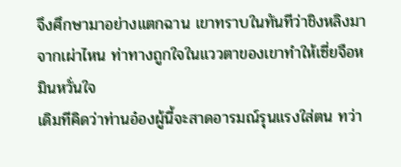จึงศึกษามาอย่างแตกฉาน เขาทราบในทันทีว่าชิงหลิงมาจากเผ่าไหน ท่าทางถูกใจในแววตาของเขาทำให้เซี่ยจือหมินหวั่นใจ
เดิมทีคิดว่าท่านอ๋องผู้นี้จะสาดอารมณ์รุนแรงใส่ตน ทว่า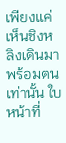เพียงแค่เห็นชิงหลิงเดินมาพร้อมตนเท่านั้น ใบหน้าที่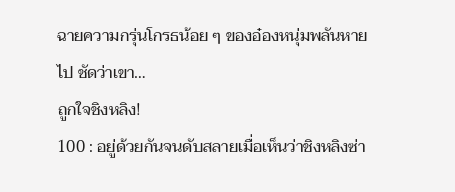ฉายความกรุ่นโกรธน้อย ๆ ของอ๋องหนุ่มพลันหายไป ชัดว่าเขา…
ถูกใจชิงหลิง!
100 : อยู่ด้วยกันจนดับสลายเมื่อเห็นว่าชิงหลิงซ่า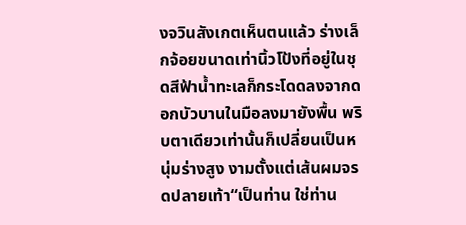งจวินสังเกตเห็นตนแล้ว ร่างเล็กจ้อยขนาดเท่านิ้วโป้งที่อยู่ในชุดสีฟ้าน้ำทะเลก็กระโดดลงจากดอกบัวบานในมือลงมายังพื้น พริบตาเดียวเท่านั้นก็เปลี่ยนเป็นหนุ่มร่างสูง งามตั้งแต่เส้นผมจรดปลายเท้า“เป็นท่าน ใช่ท่าน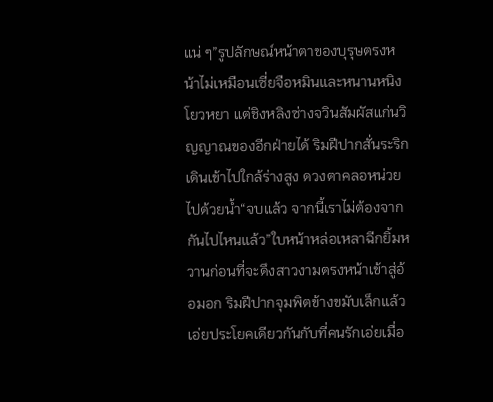แน่ ๆ”รูปลักษณ์หน้าตาของบุรุษตรงหน้าไม่เหมือนเซี่ยจือหมินและหนานหนิงโยวหยา แต่ชิงหลิงซ่างจวินสัมผัสแก่นวิญญาณของอีกฝ่ายได้ ริมฝีปากสั่นระริกเดินเข้าไปใกล้ร่างสูง ดวงตาคลอหน่วยไปด้วยน้ำ“จบแล้ว จากนี้เราไม่ต้องจากกันไปไหนแล้ว”ใบหน้าหล่อเหลาฉีกยิ้มหวานก่อนที่จะดึงสาวงามตรงหน้าเข้าสู่อ้อมอก ริมฝีปากจุมพิตข้างขมับเล็กแล้วเอ่ยประโยคเดียวกันกับที่คนรักเอ่ยเมื่อ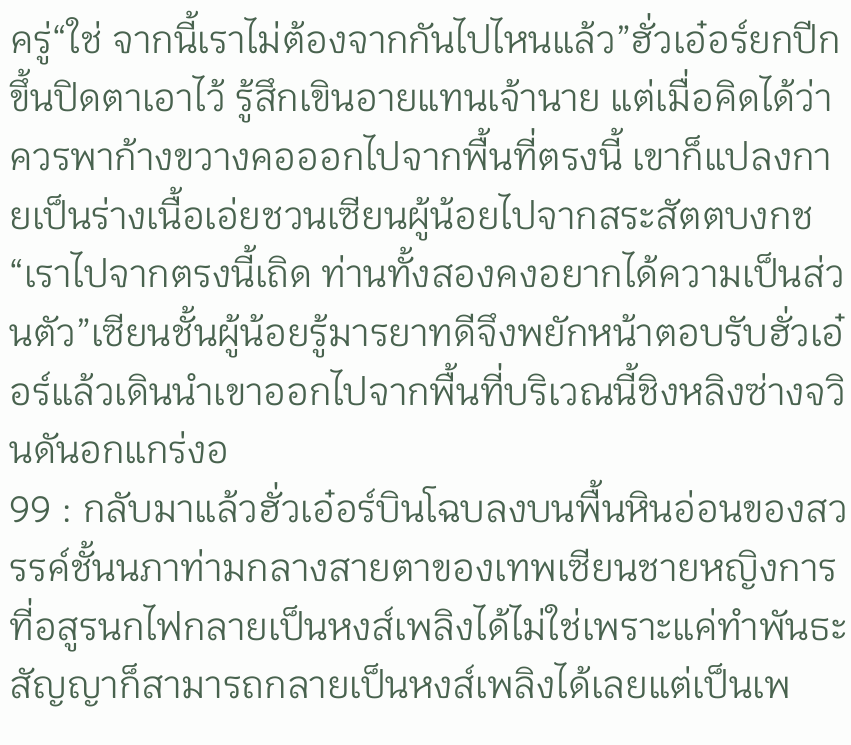ครู่“ใช่ จากนี้เราไม่ต้องจากกันไปไหนแล้ว”ฮั่วเอ๋อร์ยกปีกขึ้นปิดตาเอาไว้ รู้สึกเขินอายแทนเจ้านาย แต่เมื่อคิดได้ว่าควรพาก้างขวางคอออกไปจากพื้นที่ตรงนี้ เขาก็แปลงกายเป็นร่างเนื้อเอ่ยชวนเซียนผู้น้อยไปจากสระสัตตบงกช“เราไปจากตรงนี้เถิด ท่านทั้งสองคงอยากได้ความเป็นส่วนตัว”เซียนชั้นผู้น้อยรู้มารยาทดีจึงพยักหน้าตอบรับฮั่วเอ๋อร์แล้วเดินนำเขาออกไปจากพื้นที่บริเวณนี้ชิงหลิงซ่างจวินดันอกแกร่งอ
99 : กลับมาแล้วฮั่วเอ๋อร์บินโฉบลงบนพื้นหินอ่อนของสวรรค์ชั้นนภาท่ามกลางสายตาของเทพเซียนชายหญิงการที่อสูรนกไฟกลายเป็นหงส์เพลิงได้ไม่ใช่เพราะแค่ทำพันธะสัญญาก็สามารถกลายเป็นหงส์เพลิงได้เลยแต่เป็นเพ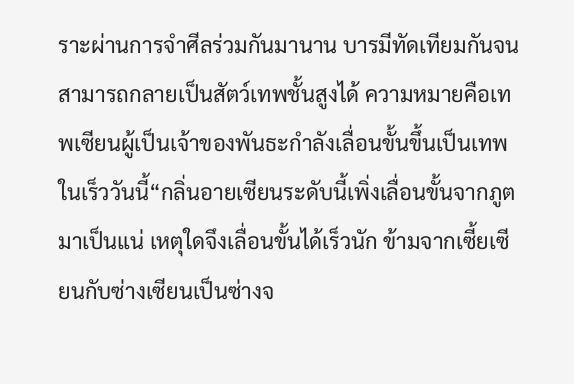ราะผ่านการจำศีลร่วมกันมานาน บารมีทัดเทียมกันจนสามารถกลายเป็นสัตว์เทพชั้นสูงได้ ความหมายคือเทพเซียนผู้เป็นเจ้าของพันธะกำลังเลื่อนขั้นขึ้นเป็นเทพในเร็ววันนี้“กลิ่นอายเซียนระดับนี้เพิ่งเลื่อนขั้นจากภูตมาเป็นแน่ เหตุใดจึงเลื่อนขั้นได้เร็วนัก ข้ามจากเซี้ยเซียนกับซ่างเซียนเป็นซ่างจ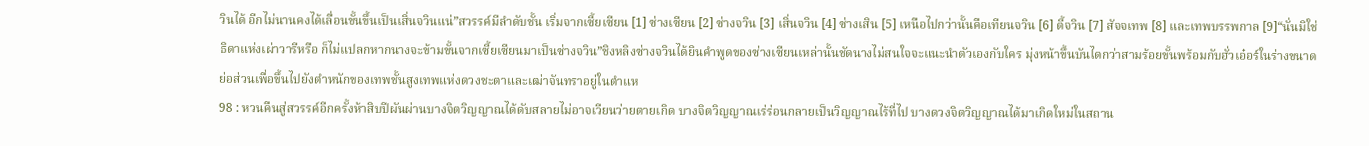วินได้ อีกไม่นานคงได้เลื่อนขั้นขึ้นเป็นเสิ่นจวินแน่”สวรรค์มีลำดับชั้น เริ่มจากเซี้ยเซียน [1] ซ่างเซียน [2] ซ่างจวิน [3] เสิ่นจวิน [4] ซ่างเสิน [5] เหนือไปกว่านั้นคือเทียนจวิน [6] ตี้จวิน [7] สัจจเทพ [8] และเทพบรรพกาล [9]“นั่นมิใช่ธิดาแห่งเผ่าวารีหรือ ก็ไม่แปลกหากนางจะข้ามขั้นจากเซี้ยเซียนมาเป็นซ่างจวิน”ชิงหลิงซ่างจวินได้ยินคำพูดของซ่างเซียนเหล่านั้นชัดนางไม่สนใจจะแนะนำตัวเองกับใคร มุ่งหน้าขึ้นบันไดกว่าสามร้อยขั้นพร้อมกับฮั่วเอ๋อร์ในร่างขนาดย่อส่วนเพื่อขึ้นไปยังตำหนักของเทพชั้นสูงเทพแห่งดวงชะตาและเฒ่าจันทราอยู่ในตำแห
98 : หวนคืนสู่สวรรค์อีกครั้งห้าสิบปีผันผ่านบางจิตวิญญาณได้ดับสลายไม่อาจเวียนว่ายตายเกิด บางจิตวิญญาณเร่ร่อนกลายเป็นวิญญาณไร้ที่ไป บางดวงจิตวิญญาณได้มาเกิดใหม่ในสถาน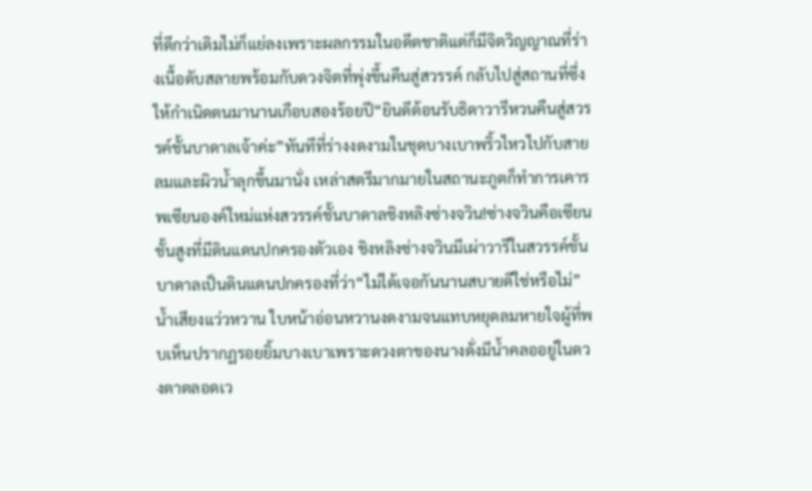ที่ดีกว่าเดิมไม่ก็แย่ลงเพราะผลกรรมในอดีตชาติแต่ก็มีจิตวิญญาณที่ร่างเนื้อดับสลายพร้อมกับดวงจิตที่พุ่งขึ้นคืนสู่สวรรค์ กลับไปสู่สถานที่ซึ่งให้กำเนิดตนมานานเกือบสองร้อยปี“ยินดีต้อนรับธิดาวารีหวนคืนสู่สวรรค์ชั้นบาดาลเจ้าค่ะ”ทันทีที่ร่างงดงามในชุดบางเบาพริ้วไหวไปกับสายลมและผิวน้ำลุกขึ้นมานั่ง เหล่าสตรีมากมายในสถานะภูตก็ทำการเคารพเซียนองค์ใหม่แห่งสวรรค์ชั้นบาดาลชิงหลิงซ่างจวิน!ซ่างจวินคือเซียนชั้นสูงที่มีดินแดนปกครองตัวเอง ชิงหลิงซ่างจวินมีเผ่าวารีในสวรรค์ชั้นบาดาลเป็นดินแดนปกครองที่ว่า“ไม่ได้เจอกันนานสบายดีใช่หรือไม่”น้ำเสียงแว่วหวาน ใบหน้าอ่อนหวานงดงามจนแทบหยุดลมหายใจผู้ที่พบเห็นปรากฏรอยยิ้มบางเบาเพราะดวงตาของนางดั่งมีน้ำคลออยู่ในดวงตาตลอดเว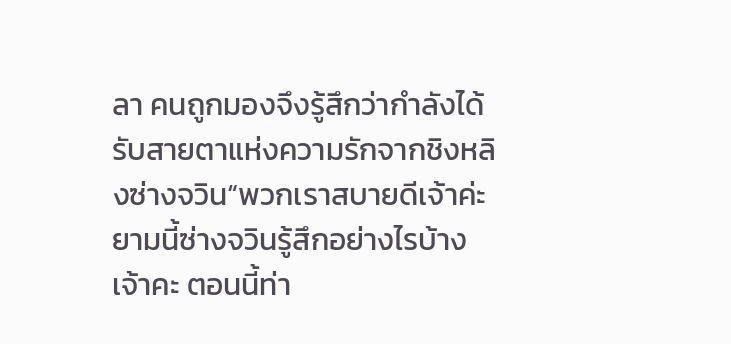ลา คนถูกมองจึงรู้สึกว่ากำลังได้รับสายตาแห่งความรักจากชิงหลิงซ่างจวิน“พวกเราสบายดีเจ้าค่ะ ยามนี้ซ่างจวินรู้สึกอย่างไรบ้างเจ้าคะ ตอนนี้ท่า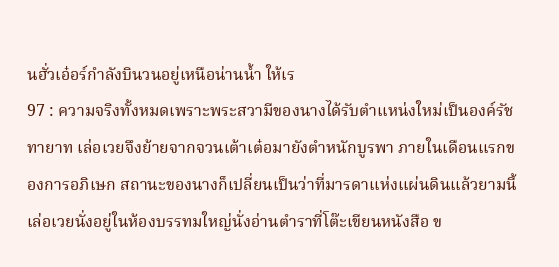นฮั่วเอ๋อร์กำลังบินวนอยู่เหนือน่านน้ำ ให้เร
97 : ความจริงทั้งหมดเพราะพระสวามีของนางได้รับตำแหน่งใหม่เป็นองค์รัชทายาท เล่อเวยจึงย้ายจากจวนเต้าเต๋อมายังตำหนักบูรพา ภายในเดือนแรกของการอภิเษก สถานะของนางก็เปลี่ยนเป็นว่าที่มารดาแห่งแผ่นดินแล้วยามนี้เล่อเวยนั่งอยู่ในห้องบรรทมใหญ่นั่งอ่านตำราที่โต๊ะเขียนหนังสือ ข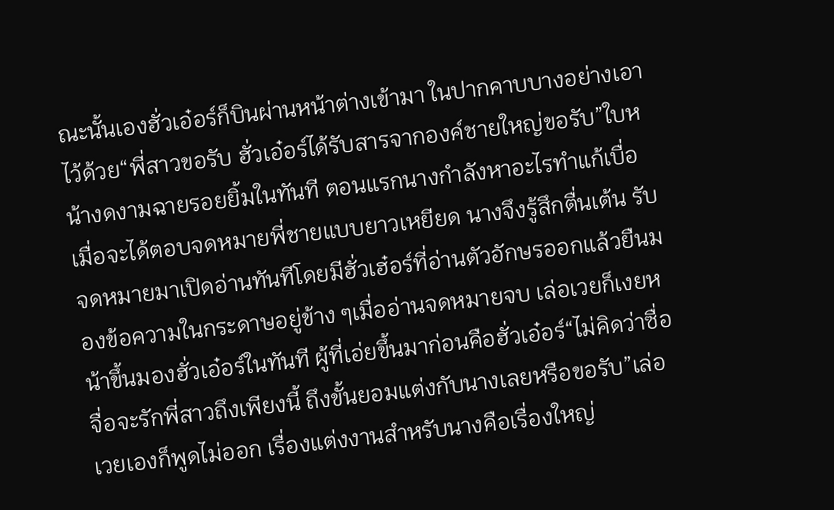ณะนั้นเองฮั่วเอ๋อร์ก็บินผ่านหน้าต่างเข้ามา ในปากคาบบางอย่างเอาไว้ด้วย“พี่สาวขอรับ ฮั่วเอ๋อร์ได้รับสารจากองค์ชายใหญ่ขอรับ”ใบหน้างดงามฉายรอยยิ้มในทันที ตอนแรกนางกำลังหาอะไรทำแก้เบื่อ เมื่อจะได้ตอบจดหมายพี่ชายแบบยาวเหยียด นางจึงรู้สึกตื่นเต้น รับจดหมายมาเปิดอ่านทันทีโดยมีฮั่วเฮ๋อร์ที่อ่านตัวอักษรออกแล้วยืนมองข้อความในกระดาษอยู่ข้าง ๆเมื่ออ่านจดหมายจบ เล่อเวยก็เงยหน้าขึ้นมองฮั่วเอ๋อร์ในทันที ผู้ที่เอ่ยขึ้นมาก่อนคือฮั่วเอ๋อร์“ไม่คิดว่าซื่อจื่อจะรักพี่สาวถึงเพียงนี้ ถึงขั้นยอมแต่งกับนางเลยหรือขอรับ”เล่อเวยเองก็พูดไม่ออก เรื่องแต่งงานสำหรับนางคือเรื่องใหญ่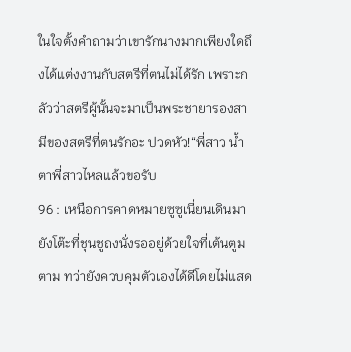ในใจตั้งคำถามว่าเขารักนางมากเพียงใดถึงได้แต่งงานกับสตรีที่ตนไม่ได้รัก เพราะกลัวว่าสตรีผู้นั้นจะมาเป็นพระชายารองสามีของสตรีที่ตนรักอะ ปวดหัว!“พี่สาว น้ำตาพี่สาวไหลแล้วขอรับ
96 : เหนือการคาดหมายซูซูเนี่ยนเดินมายังโต๊ะที่ชุนชูถงนั่งรออยู่ด้วยใจที่เต้นตูมตาม ทว่ายังควบคุมตัวเองได้ดีโดยไม่แสด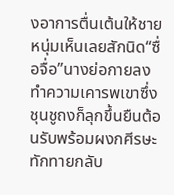งอาการตื่นเต้นให้ชายหนุ่มเห็นเลยสักนิด“ซื่อจื่อ”นางย่อกายลงทำความเคารพเขาซึ่งชุนชูถงก็ลุกขึ้นยืนต้อนรับพร้อมผงกศีรษะทักทายกลับ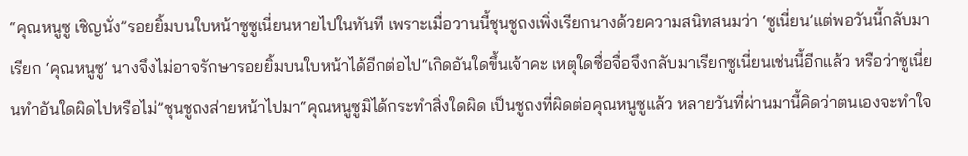“คุณหนูซู เชิญนั่ง”รอยยิ้มบนใบหน้าซูซูเนี่ยนหายไปในทันที เพราะเมื่อวานนี้ชุนชูถงเพิ่งเรียกนางด้วยความสนิทสนมว่า ‘ซูเนี่ยน’แต่พอวันนี้กลับมาเรียก ‘คุณหนูซู’ นางจึงไม่อาจรักษารอยยิ้มบนใบหน้าได้อีกต่อไป“เกิดอันใดขึ้นเจ้าคะ เหตุใดซื่อจื่อจึงกลับมาเรียกซูเนี่ยนเช่นนี้อีกแล้ว หรือว่าซูเนี่ยนทำอันใดผิดไปหรือไม่”ชุนชูถงส่ายหน้าไปมา“คุณหนูซูมิได้กระทำสิ่งใดผิด เป็นชูถงที่ผิดต่อคุณหนูซูแล้ว หลายวันที่ผ่านมานี้คิดว่าตนเองจะทำใจ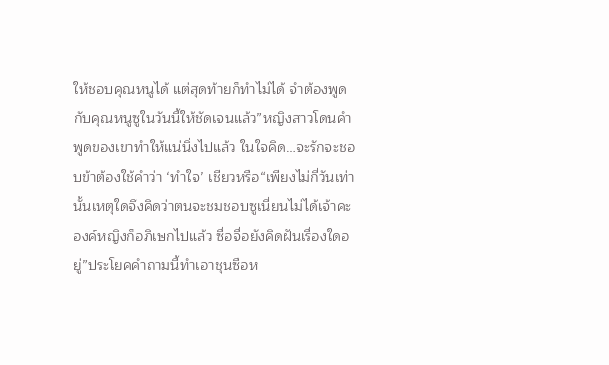ให้ชอบคุณหนูได้ แต่สุดท้ายก็ทำไม่ได้ จำต้องพูดกับคุณหนูซูในวันนี้ให้ชัดเจนแล้ว”หญิงสาวโดนคำพูดของเขาทำให้แน่นิ่งไปแล้ว ในใจคิด…จะรักจะชอบข้าต้องใช้คำว่า ‘ทำใจ’ เชียวหรือ“เพียงไม่กี่วันเท่านั้นเหตุใดจึงคิดว่าตนจะชมชอบซูเนี่ยนไม่ได้เจ้าคะ องค์หญิงก็อภิเษกไปแล้ว ซื่อจื่อยังคิดฝันเรื่องใดอยู่”ประโยคคำถามนี้ทำเอาชุนซือห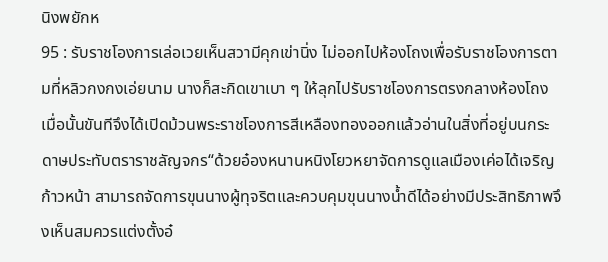นิงพยักห
95 : รับราชโองการเล่อเวยเห็นสวามีคุกเข่านิ่ง ไม่ออกไปห้องโถงเพื่อรับราชโองการตามที่หลิวกงกงเอ่ยนาม นางก็สะกิดเขาเบา ๆ ให้ลุกไปรับราชโองการตรงกลางห้องโถงเมื่อนั้นขันทีจึงได้เปิดม้วนพระราชโองการสีเหลืองทองออกแล้วอ่านในสิ่งที่อยู่บนกระดาษประทับตราราชลัญจกร“ด้วยอ๋องหนานหนิงโยวหยาจัดการดูแลเมืองเค่อได้เจริญก้าวหน้า สามารถจัดการขุนนางผู้ทุจริตและควบคุมขุนนางน้ำดีได้อย่างมีประสิทธิภาพจึงเห็นสมควรแต่งตั้งอ๋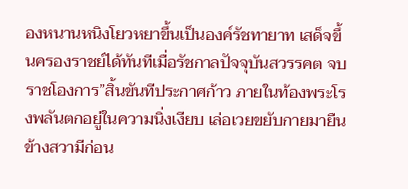องหนานหนิงโยวหยาขึ้นเป็นองค์รัชทายาท เสด็จขึ้นครองราชย์ได้ทันทีเมื่อรัชกาลปัจจุบันสวรรคต จบราชโองการ”สิ้นขันทีประกาศก้าว ภายในท้องพระโรงพลันตกอยู่ในความนิ่งเงียบ เล่อเวยขยับกายมายืนข้างสวามีก่อน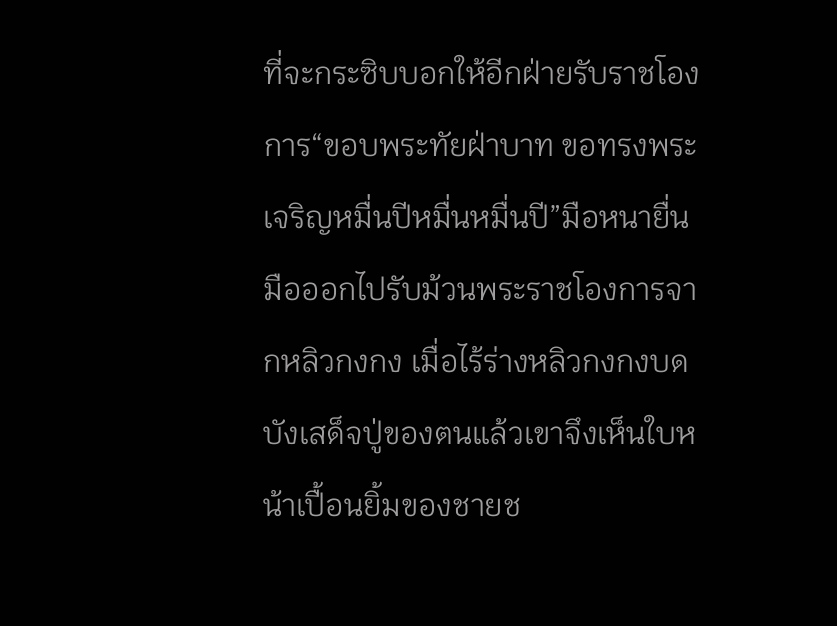ที่จะกระซิบบอกให้อีกฝ่ายรับราชโองการ“ขอบพระทัยฝ่าบาท ขอทรงพระเจริญหมื่นปีหมื่นหมื่นปี”มือหนายื่นมือออกไปรับม้วนพระราชโองการจากหลิวกงกง เมื่อไร้ร่างหลิวกงกงบดบังเสด็จปู่ของตนแล้วเขาจึงเห็นใบหน้าเปื้อนยิ้มของชายช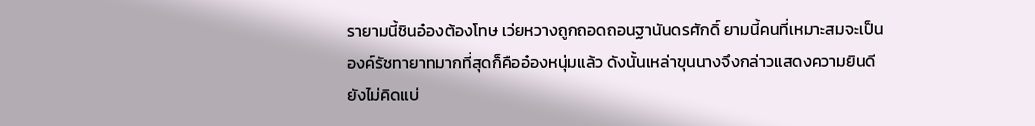รายามนี้ชินอ๋องต้องโทษ เว่ยหวางถูกถอดถอนฐานันดรศักดิ์ ยามนี้คนที่เหมาะสมจะเป็นองค์รัชทายาทมากที่สุดก็คืออ๋องหนุ่มแล้ว ดังนั้นเหล่าขุนนางจึงกล่าวแสดงความยินดี ยังไม่คิดแบ่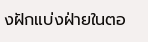งฝักแบ่งฝ่ายในตอ